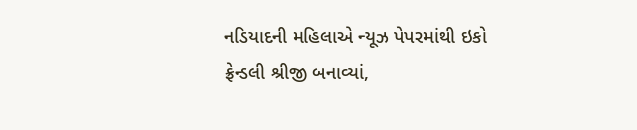નડિયાદની મહિલાએ ન્યૂઝ પેપરમાંથી ઇકો ફ્રેન્ડલી શ્રીજી બનાવ્યાં,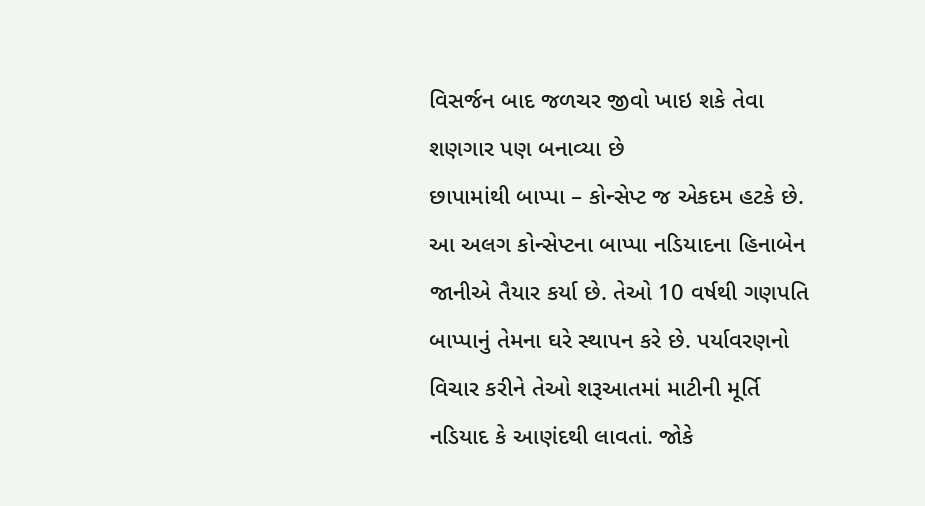વિસર્જન બાદ જળચર જીવો ખાઇ શકે તેવા શણગાર પણ બનાવ્યા છે
છાપામાંથી બાપ્પા – કોન્સેપ્ટ જ એકદમ હટકે છે. આ અલગ કોન્સેપ્ટના બાપ્પા નડિયાદના હિનાબેન જાનીએ તૈયાર કર્યા છે. તેઓ 10 વર્ષથી ગણપતિ બાપ્પાનું તેમના ઘરે સ્થાપન કરે છે. પર્યાવરણનો વિચાર કરીને તેઓ શરૂઆતમાં માટીની મૂર્તિ નડિયાદ કે આણંદથી લાવતાં. જોકે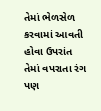તેમાં ભેળસેળ કરવામાં આવતી હોવા ઉપરાંત તેમાં વપરાતા રંગ પણ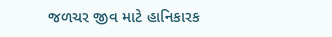જળચર જીવ માટે હાનિકારક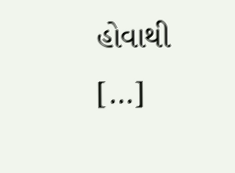હોવાથી […]